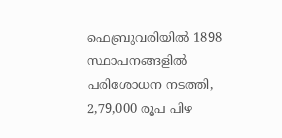ഫെബ്രുവരിയിൽ 1898 സ്ഥാപനങ്ങളിൽ പരിശോധന നടത്തി, 2,79,000 രൂപ പിഴ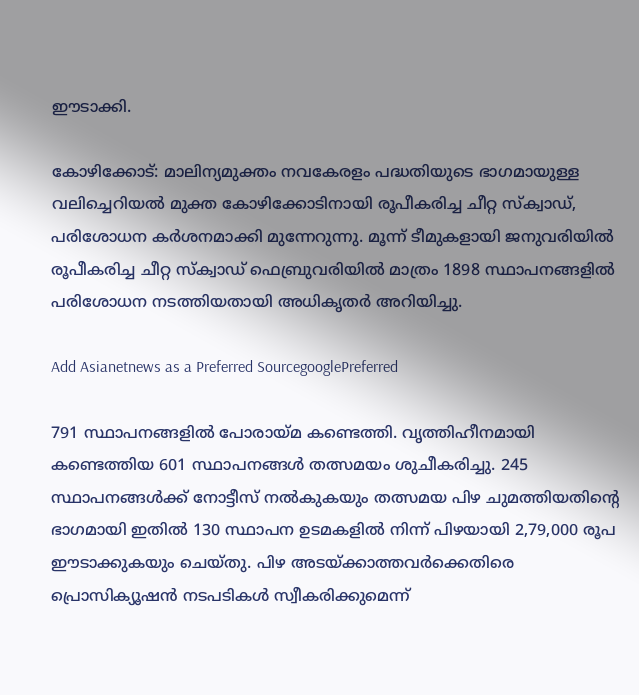ഈടാക്കി.

കോഴിക്കോട്: മാലിന്യമുക്തം നവകേരളം പദ്ധതിയുടെ ഭാഗമായുള്ള വലിച്ചെറിയല്‍ മുക്ത കോഴിക്കോടിനായി രൂപീകരിച്ച ചീറ്റ സ്‌ക്വാഡ്, പരിശോധന കര്‍ശനമാക്കി മുന്നേറുന്നു. മൂന്ന് ടീമുകളായി ജനുവരിയില്‍ രൂപീകരിച്ച ചീറ്റ സ്‌ക്വാഡ് ഫെബ്രുവരിയില്‍ മാത്രം 1898 സ്ഥാപനങ്ങളില്‍ പരിശോധന നടത്തിയതായി അധികൃതര്‍ അറിയിച്ചു.

Add Asianetnews as a Preferred SourcegooglePreferred

791 സ്ഥാപനങ്ങളില്‍ പോരായ്മ കണ്ടെത്തി. വൃത്തിഹീനമായി കണ്ടെത്തിയ 601 സ്ഥാപനങ്ങള്‍ തത്സമയം ശുചീകരിച്ചു. 245 സ്ഥാപനങ്ങള്‍ക്ക് നോട്ടീസ് നല്‍കുകയും തത്സമയ പിഴ ചുമത്തിയതിന്റെ ഭാഗമായി ഇതില്‍ 130 സ്ഥാപന ഉടമകളില്‍ നിന്ന് പിഴയായി 2,79,000 രൂപ ഈടാക്കുകയും ചെയ്തു. പിഴ അടയ്ക്കാത്തവര്‍ക്കെതിരെ പ്രൊസിക്യൂഷന്‍ നടപടികള്‍ സ്വീകരിക്കുമെന്ന്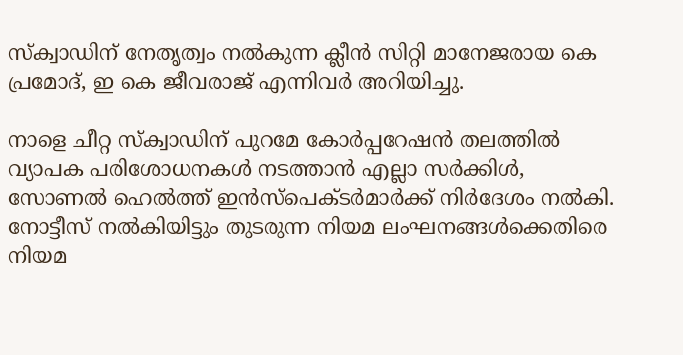സ്‌ക്വാഡിന് നേതൃത്വം നല്‍കുന്ന ക്ലീന്‍ സിറ്റി മാനേജരായ കെ പ്രമോദ്, ഇ കെ ജീവരാജ് എന്നിവര്‍ അറിയിച്ചു.

നാളെ ചീറ്റ സ്‌ക്വാഡിന് പുറമേ കോര്‍പ്പറേഷന്‍ തലത്തില്‍ വ്യാപക പരിശോധനകള്‍ നടത്താന്‍ എല്ലാ സര്‍ക്കിള്‍, സോണല്‍ ഹെല്‍ത്ത് ഇന്‍സ്‌പെക്ടര്‍മാര്‍ക്ക് നിര്‍ദേശം നല്‍കി. നോട്ടീസ് നല്‍കിയിട്ടും തുടരുന്ന നിയമ ലംഘനങ്ങള്‍ക്കെതിരെ നിയമ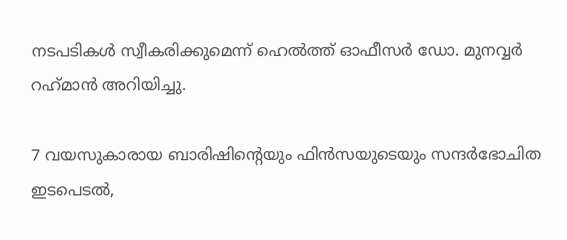നടപടികള്‍ സ്വീകരിക്കുമെന്ന് ഹെല്‍ത്ത് ഓഫീസര്‍ ഡോ. മുനവ്വര്‍ റഹ്‌മാന്‍ അറിയിച്ചു.

7 വയസുകാരായ ബാരിഷിന്‍റെയും ഫിന്‍സയുടെയും സന്ദര്‍ഭോചിത ഇടപെടൽ,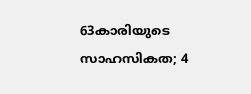63കാരിയുടെ സാഹസികത; 4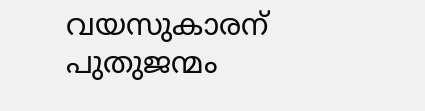വയസുകാരന് പുതുജന്മം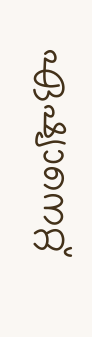ഏഷ്യാനെറ്റ്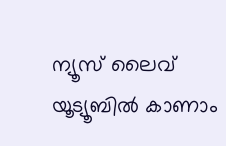ന്യൂസ് ലൈവ് യൂട്യൂബിൽ കാണാം